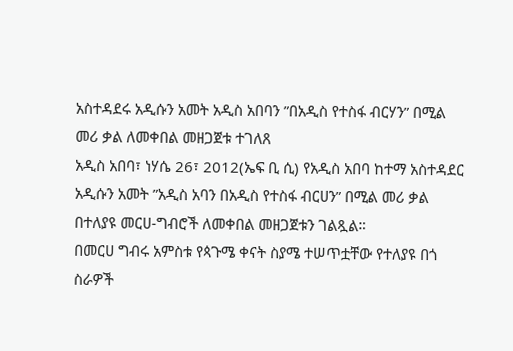አስተዳደሩ አዲሱን አመት አዲስ አበባን ”በአዲስ የተስፋ ብርሃን” በሚል መሪ ቃል ለመቀበል መዘጋጀቱ ተገለጸ
አዲስ አበባ፣ ነሃሴ 26፣ 2012(ኤፍ ቢ ሲ) የአዲስ አበባ ከተማ አስተዳደር አዲሱን አመት ”አዲስ አባን በአዲስ የተስፋ ብርሀን” በሚል መሪ ቃል በተለያዩ መርሀ-ግብሮች ለመቀበል መዘጋጀቱን ገልጿል።
በመርሀ ግብሩ አምስቱ የጳጉሜ ቀናት ስያሜ ተሠጥቷቸው የተለያዩ በጎ ስራዎች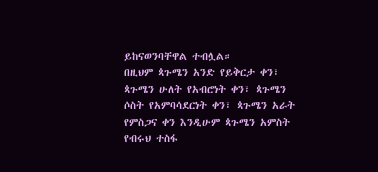ይከናወንባቸዋል ተብሏል።
በዚህም ጳጉሜን አንድ የይቅርታ ቀን፣ ጳጉሜን ሁለት የአብሮነት ቀን፣ ጳጉሜን ሶስት የአምባሳደርነት ቀን፣ ጳጉሜን አራት የምስጋና ቀን እንዲሁም ጳጉሜን አምስት የብሩህ ተስፋ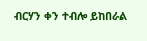ብርሃን ቀን ተብሎ ይከበራል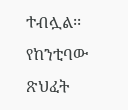ተብሏል፡፡
የከንቲባው ጽህፈት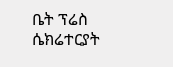ቤት ፕሬስ ሴክሬተርያት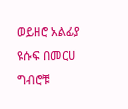ወይዘሮ አልፊያ ዩሱፍ በመርሀ ግብሮቹ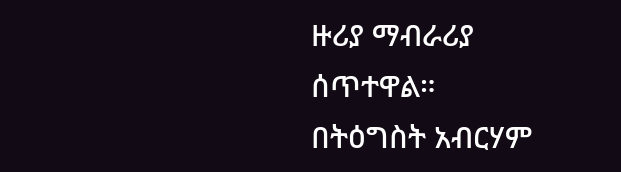ዙሪያ ማብራሪያ ሰጥተዋል።
በትዕግስት አብርሃም